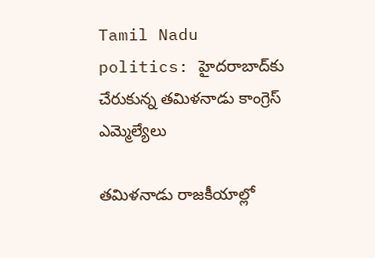Tamil Nadu politics: హైదరాబాద్‌కు చేరుకున్న తమిళనాడు కాంగ్రెస్ ఎమ్మెల్యేలు

తమిళనాడు రాజకీయాల్లో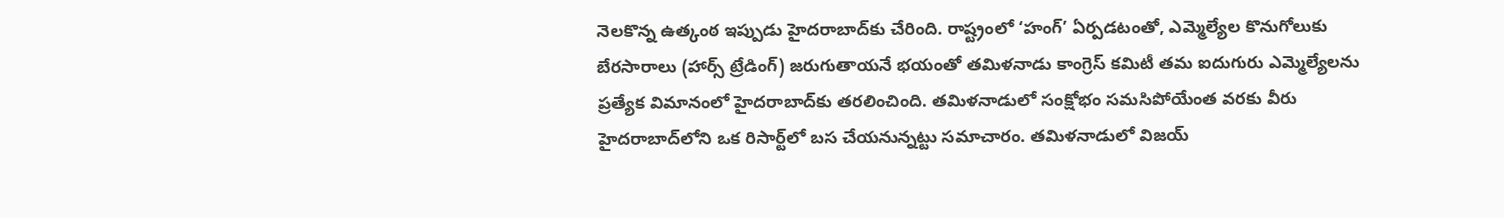నెలకొన్న ఉత్కంఠ ఇప్పుడు హైదరాబాద్‌కు చేరింది. రాష్ట్రంలో ‘హంగ్’ ఏర్పడటంతో, ఎమ్మెల్యేల కొనుగోలుకు బేరసారాలు (హార్స్ ట్రేడింగ్) జరుగుతాయనే భయంతో తమిళనాడు కాంగ్రెస్ కమిటీ తమ ఐదుగురు ఎమ్మెల్యేలను ప్రత్యేక విమానంలో హైదరాబాద్‌కు తరలించింది. తమిళనాడులో సంక్షోభం సమసిపోయేంత వరకు వీరు హైదరాబాద్‌లోని ఒక రిసార్ట్‌లో బస చేయనున్నట్టు సమాచారం. తమిళనాడులో విజయ్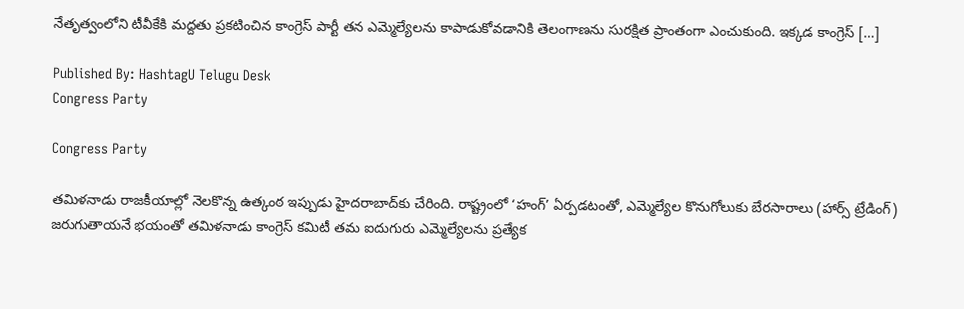నేతృత్వంలోని టీవీకేకి మద్దతు ప్రకటించిన కాంగ్రెస్ పార్టీ తన ఎమ్మెల్యేలను కాపాడుకోవడానికి తెలంగాణను సురక్షిత ప్రాంతంగా ఎంచుకుంది. ఇక్కడ కాంగ్రెస్ […]

Published By: HashtagU Telugu Desk
Congress Party

Congress Party

తమిళనాడు రాజకీయాల్లో నెలకొన్న ఉత్కంఠ ఇప్పుడు హైదరాబాద్‌కు చేరింది. రాష్ట్రంలో ‘హంగ్’ ఏర్పడటంతో, ఎమ్మెల్యేల కొనుగోలుకు బేరసారాలు (హార్స్ ట్రేడింగ్) జరుగుతాయనే భయంతో తమిళనాడు కాంగ్రెస్ కమిటీ తమ ఐదుగురు ఎమ్మెల్యేలను ప్రత్యేక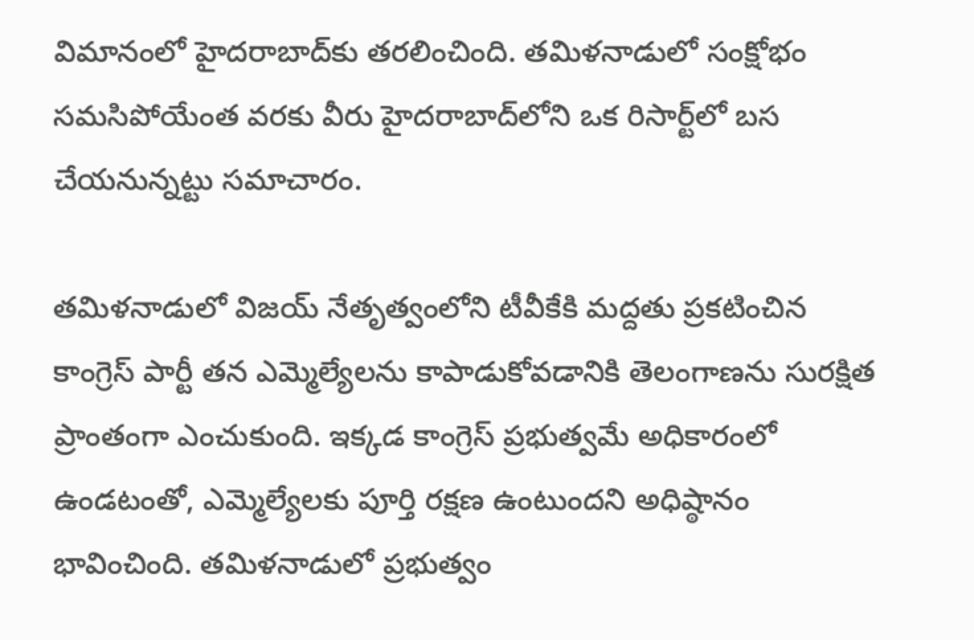విమానంలో హైదరాబాద్‌కు తరలించింది. తమిళనాడులో సంక్షోభం సమసిపోయేంత వరకు వీరు హైదరాబాద్‌లోని ఒక రిసార్ట్‌లో బస చేయనున్నట్టు సమాచారం.

తమిళనాడులో విజయ్ నేతృత్వంలోని టీవీకేకి మద్దతు ప్రకటించిన కాంగ్రెస్ పార్టీ తన ఎమ్మెల్యేలను కాపాడుకోవడానికి తెలంగాణను సురక్షిత ప్రాంతంగా ఎంచుకుంది. ఇక్కడ కాంగ్రెస్ ప్రభుత్వమే అధికారంలో ఉండటంతో, ఎమ్మెల్యేలకు పూర్తి రక్షణ ఉంటుందని అధిష్ఠానం భావించింది. తమిళనాడులో ప్రభుత్వం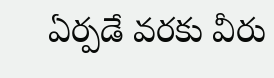ఏర్పడే వరకు వీరు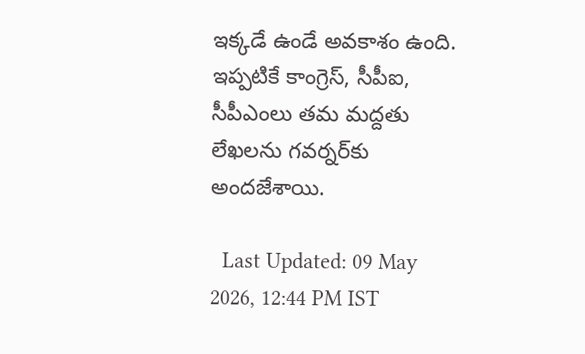ఇక్కడే ఉండే అవకాశం ఉంది. ఇప్పటికే కాంగ్రెస్, సీపీఐ, సీపీఎంలు తమ మద్దతు లేఖలను గవర్నర్‌కు అందజేశాయి.

  Last Updated: 09 May 2026, 12:44 PM IST